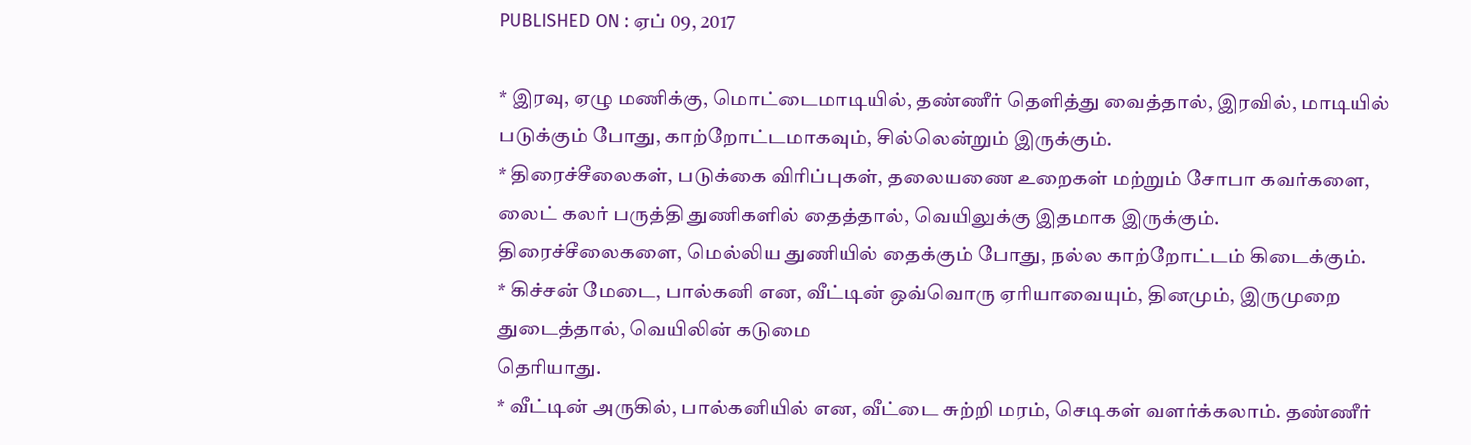PUBLISHED ON : ஏப் 09, 2017

* இரவு, ஏழு மணிக்கு, மொட்டைமாடியில், தண்ணீர் தெளித்து வைத்தால், இரவில், மாடியில் படுக்கும் போது, காற்றோட்டமாகவும், சில்லென்றும் இருக்கும்.
* திரைச்சீலைகள், படுக்கை விரிப்புகள், தலையணை உறைகள் மற்றும் சோபா கவர்களை, லைட் கலர் பருத்தி துணிகளில் தைத்தால், வெயிலுக்கு இதமாக இருக்கும். திரைச்சீலைகளை, மெல்லிய துணியில் தைக்கும் போது, நல்ல காற்றோட்டம் கிடைக்கும்.
* கிச்சன் மேடை, பால்கனி என, வீட்டின் ஒவ்வொரு ஏரியாவையும், தினமும், இருமுறை துடைத்தால், வெயிலின் கடுமை
தெரியாது.
* வீட்டின் அருகில், பால்கனியில் என, வீட்டை சுற்றி மரம், செடிகள் வளர்க்கலாம். தண்ணீர்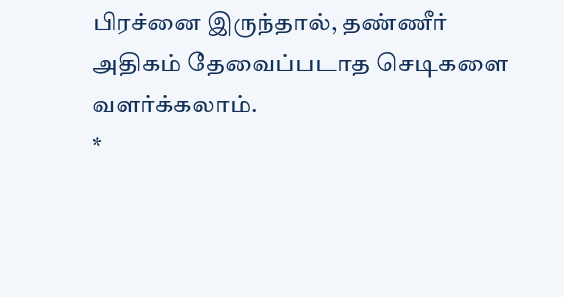பிரச்னை இருந்தால், தண்ணீர் அதிகம் தேவைப்படாத செடிகளை வளர்க்கலாம்.
*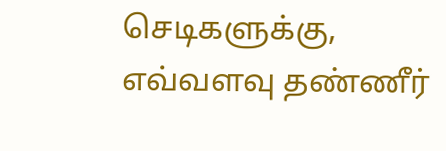செடிகளுக்கு, எவ்வளவு தண்ணீர்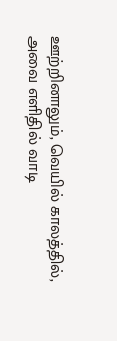ஊற்றினாலும், வெயில் காலத்தில், அவை எளிதில் வாடி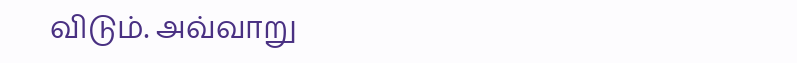விடும். அவ்வாறு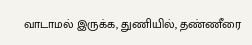வாடாமல் இருக்க, துணியில், தண்ணீரை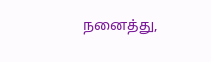நனைத்து,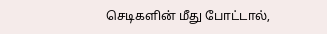செடிகளின் மீது போட்டால்,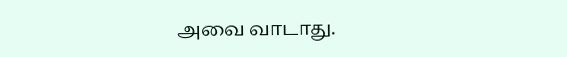அவை வாடாது.